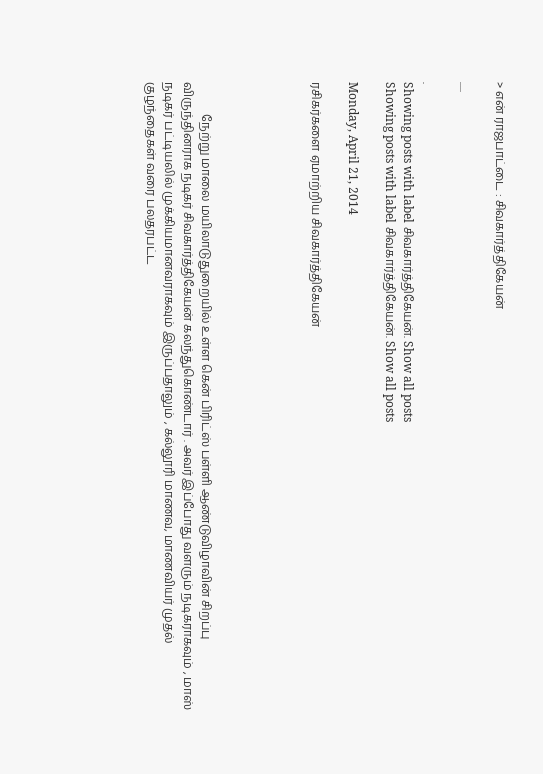> என் ராஜபாட்டை : சிவகார்த்திகேயன்

.....

.
Showing posts with label சிவகார்த்திகேயன். Show all posts
Showing posts with label சிவகார்த்திகேயன். Show all posts

Monday, April 21, 2014

ரசிகர்களை ஏமாற்றிய சிவகார்த்திகேயன்





           நேற்று மாலை மயிலாடுதுறையில் உள்ள கென் பிரிட்ஸ் பள்ளி ஆண்டுவிழாவின் சிறப்பு விருந்தினராக நடிகர் சிவகார்த்திகேயன் கலந்துகொண்டார் . அவர் இப்போது வளரும் நடிகராகவும் , மாஸ் நடிகர் பட்டியலில் முக்கியமானவராகவும் இருப்பதாலும் , கல்லூரி மாணவ, மாணவியர் முதல் குழந்தைகள் வரை பலதரபட்ட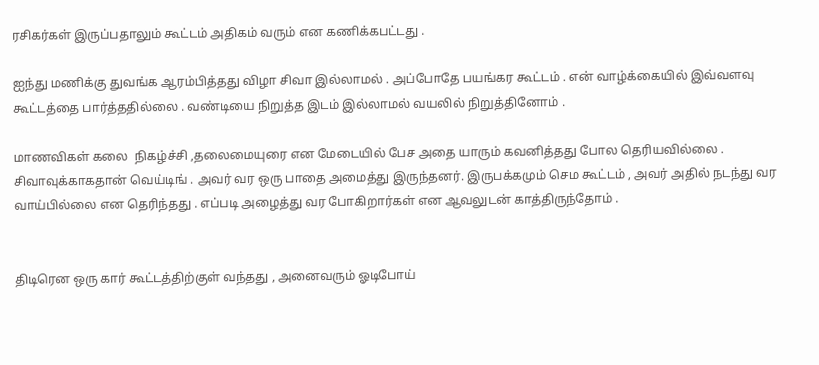ரசிகர்கள் இருப்பதாலும் கூட்டம் அதிகம் வரும் என கணிக்கபட்டது .

ஐந்து மணிக்கு துவங்க ஆரம்பித்தது விழா சிவா இல்லாமல் . அப்போதே பயங்கர கூட்டம் . என் வாழ்க்கையில் இவ்வளவு கூட்டத்தை பார்த்ததில்லை . வண்டியை நிறுத்த இடம் இல்லாமல் வயலில் நிறுத்தினோம் .

மாணவிகள் கலை  நிகழ்ச்சி ,தலைமையுரை என மேடையில் பேச அதை யாரும் கவனித்தது போல தெரியவில்லை . சிவாவுக்காகதான் வெய்டிங் . அவர் வர ஒரு பாதை அமைத்து இருந்தனர். இருபக்கமும் செம கூட்டம் , அவர் அதில் நடந்து வர வாய்பில்லை என தெரிந்தது . எப்படி அழைத்து வர போகிறார்கள் என ஆவலுடன் காத்திருந்தோம் .


திடிரென ஒரு கார் கூட்டத்திற்குள் வந்தது , அனைவரும் ஓடிபோய்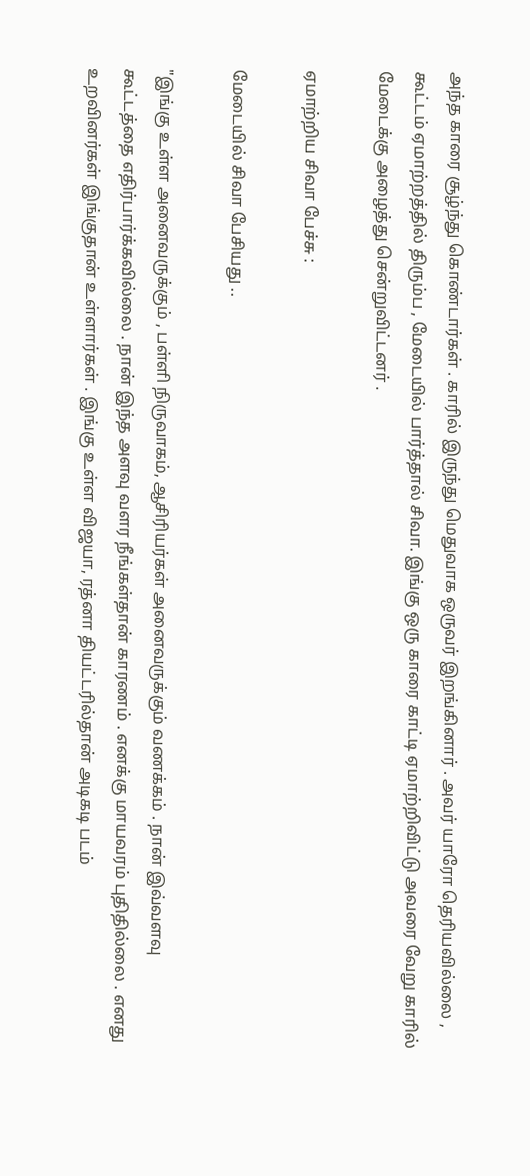அந்த காரை சூழ்ந்து கொண்டார்கள் . காரில் இருந்து மெதுவாக ஒருவர் இறங்கினார் . அவர் யாரோ தெரியவில்லை , கூட்டம் ஏமாற்றத்தில் திரும்ப , மேடையில் பார்த்தால் சிவா. இங்கு ஒரு காரை காட்டி ஏமாற்றிவிட்டு அவரை வேறு காரில் மேடைக்கு அழைத்து சென்றுவிட்டனர் .

ஏமாற்றிய சிவா பேச்சு :

மேடையில் சிவா பேசியது ..

"இங்கு உள்ள அனைவருக்கும் , பள்ளி நிருவாகம், ஆசிரியர்கள் அனைவருக்கும் வணக்கம் . நான் இவ்வளவு கூட்டத்தை எதிர்பார்க்கவில்லை . நான் இந்த அளவு வளர நீங்கள்தான் காரணம் . எனக்கு மாயவரம் புதிதில்லை . எனது உறவினர்கள் இங்குதான் உள்ளார்கள் . இங்கு உள்ள விஜயா, ரத்னா தியட்டரில்தான் அடிகடி படம்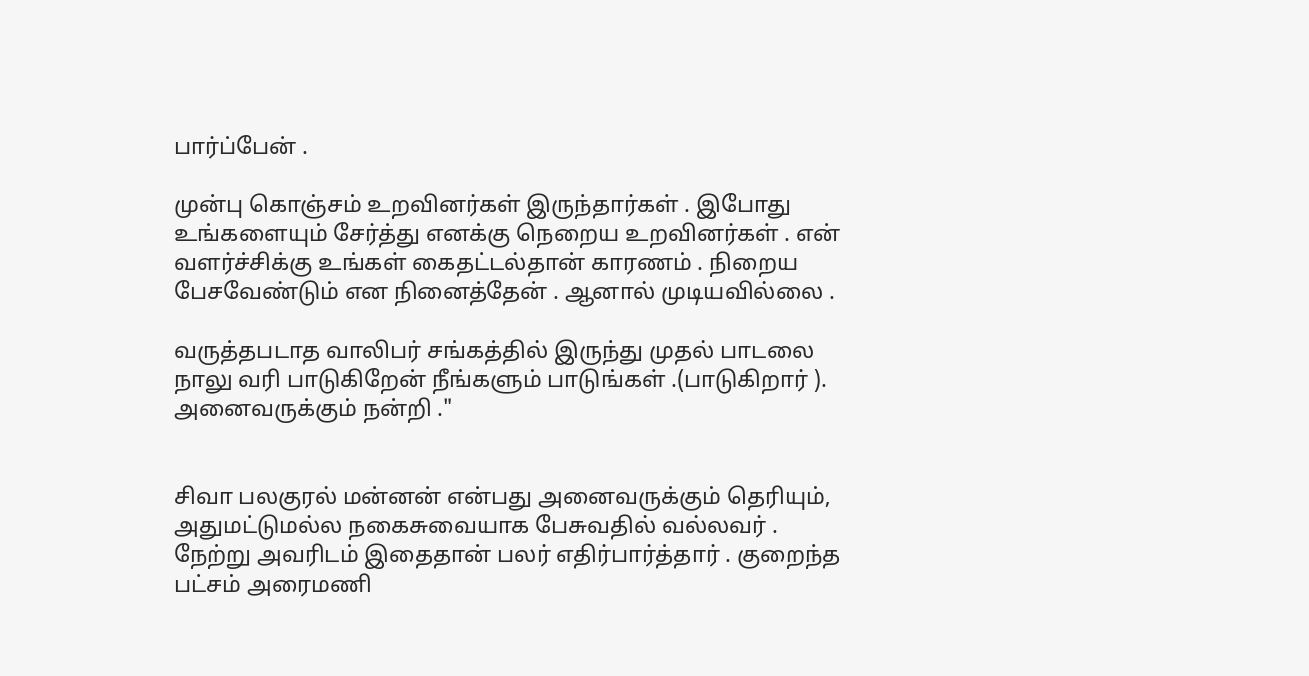பார்ப்பேன் .

முன்பு கொஞ்சம் உறவினர்கள் இருந்தார்கள் . இபோது உங்களையும் சேர்த்து எனக்கு நெறைய உறவினர்கள் . என் வளர்ச்சிக்கு உங்கள் கைதட்டல்தான் காரணம் . நிறைய பேசவேண்டும் என நினைத்தேன் . ஆனால் முடியவில்லை .

வருத்தபடாத வாலிபர் சங்கத்தில் இருந்து முதல் பாடலை நாலு வரி பாடுகிறேன் நீங்களும் பாடுங்கள் .(பாடுகிறார் ). அனைவருக்கும் நன்றி ."


சிவா பலகுரல் மன்னன் என்பது அனைவருக்கும் தெரியும், அதுமட்டுமல்ல நகைசுவையாக பேசுவதில் வல்லவர் . நேற்று அவரிடம் இதைதான் பலர் எதிர்பார்த்தார் . குறைந்த பட்சம் அரைமணி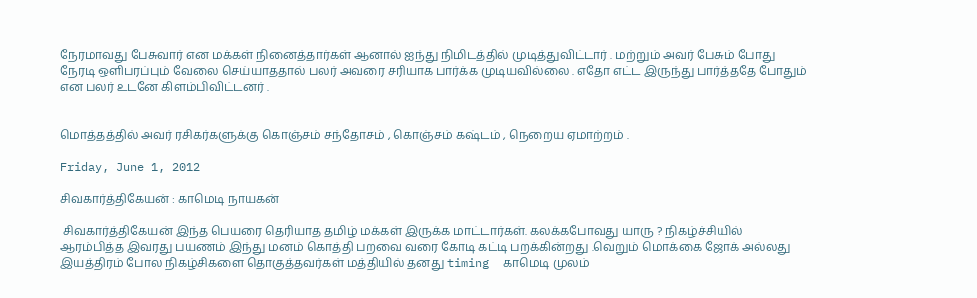நேரமாவது பேசுவார் என மக்கள் நினைத்தார்கள் ஆனால் ஐந்து நிமிடத்தில் முடித்துவிட்டார் . மற்றும் அவர் பேசும் போது நேரடி ஒளிபரப்பும் வேலை செய்யாததால் பலர் அவரை சரியாக பார்க்க முடியவில்லை . எதோ எட்ட இருந்து பார்த்ததே போதும் என பலர் உடனே கிளம்பிவிட்டனர் .


மொத்தத்தில் அவர் ரசிகர்களுக்கு கொஞ்சம் சந்தோசம் , கொஞ்சம் கஷ்டம் , நெறைய ஏமாற்றம் .

Friday, June 1, 2012

சிவகார்த்திகேயன் : காமெடி நாயகன்

 சிவகார்த்திகேயன் இந்த பெயரை தெரியாத தமிழ் மக்கள் இருக்க மாட்டார்கள். கலக்கபோவது யாரு ? நிகழ்ச்சியில் ஆரம்பித்த இவரது பயணம் இந்து மனம் கொத்தி பறவை வரை கோடி கட்டி பறக்கின்றது .வெறும் மொக்கை ஜோக் அல்லது இயத்திரம் போல நிகழ்சிகளை தொகுத்தவர்கள் மத்தியில் தனது timing  காமெடி முலம்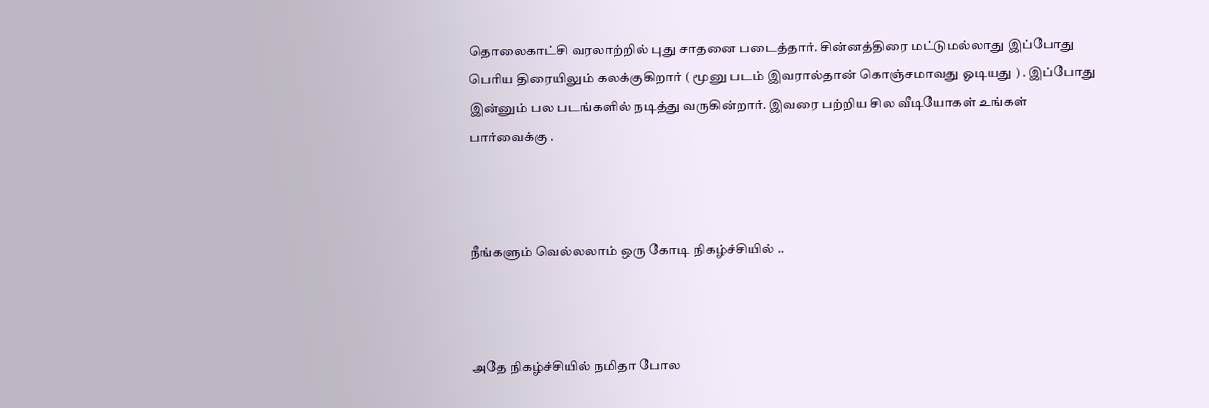தொலைகாட்சி வரலாற்றில் புது சாதனை படைத்தார். சின்னத்திரை மட்டுமல்லாது இப்போது பெரிய திரையிலும் கலக்குகிறார் ( மூனு படம் இவரால்தான் கொஞ்சமாவது ஓடியது ) . இப்போது இன்னும் பல படங்களில் நடித்து வருகின்றார். இவரை பற்றிய சில வீடியோகள் உங்கள் பார்வைக்கு .



நீங்களும் வெல்லலாம் ஒரு கோடி நிகழ்ச்சியில் ..



அதே நிகழ்ச்சியில் நமிதா போல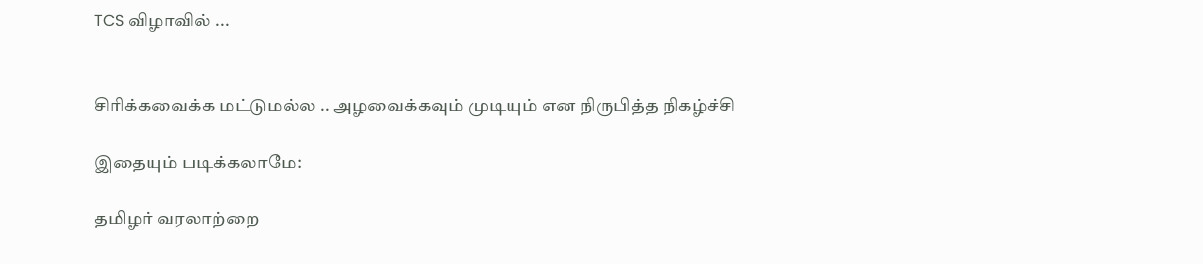TCS விழாவில் ...


சிரிக்கவைக்க மட்டுமல்ல .. அழவைக்கவும் முடியும் என நிருபித்த நிகழ்ச்சி

இதையும் படிக்கலாமே:

தமிழர் வரலாற்றை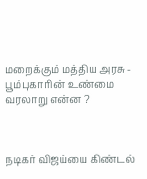மறைக்கும் மத்திய அரசு - பூம்புகாரின் உண்மை வரலாறு என்ன ?



நடிகர் விஜய்யை கிண்டல்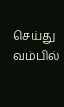செய்து வம்பில்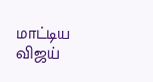மாட்டிய விஜய்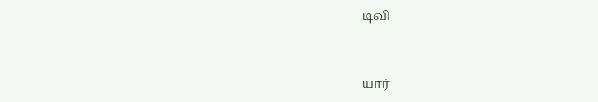டிவி



யார்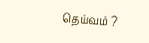தெய்வம் ?